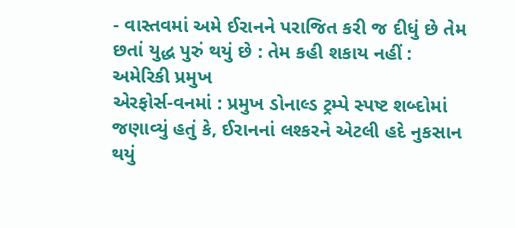- વાસ્તવમાં અમે ઈરાનને પરાજિત કરી જ દીધું છે તેમ છતાં યુદ્ધ પુરું થયું છે : તેમ કહી શકાય નહીં : અમેરિકી પ્રમુખ
એરફોર્સ-વનમાં : પ્રમુખ ડોનાલ્ડ ટ્રમ્પે સ્પષ્ટ શબ્દોમાં જણાવ્યું હતું કે, ઈરાનનાં લશ્કરને એટલી હદે નુકસાન થયું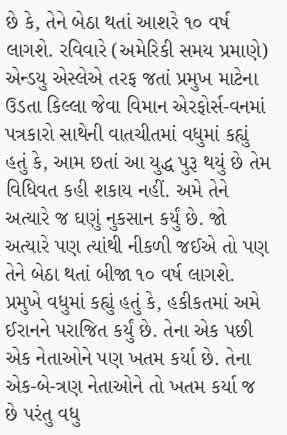છે કે, તેને બેઠા થતાં આશરે ૧૦ વર્ષ લાગશે. રવિવારે (અમેરિકી સમય પ્રમાણે) એન્ડયુ એસ્લેએ તરફ જતાં પ્રમુખ માટેના ઉડતા કિલ્લા જેવા વિમાન એરફોર્સ-વનમાં પત્રકારો સાથેની વાતચીતમાં વધુમાં કહ્યું હતું કે, આમ છતાં આ યુદ્ધ પુરૂ થયું છે તેમ વિધિવત કહી શકાય નહીં. અમે તેને અત્યારે જ ઘણું નુકસાન કર્યું છે. જો અત્યારે પણ ત્યાંથી નીકળી જઈએ તો પણ તેને બેઠા થતાં બીજા ૧૦ વર્ષ લાગશે.
પ્રમુખે વધુમાં કહ્યું હતું કે, હકીકતમાં અમે ઈરાનને પરાજિત કર્યું છે. તેના એક પછી એક નેતાઓને પણ ખતમ કર્યા છે. તેના એક-બે-ત્રણ નેતાઓને તો ખતમ કર્યા જ છે પરંતુ વધુ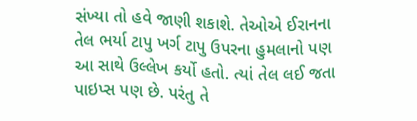સંખ્યા તો હવે જાણી શકાશે. તેઓએ ઈરાનના તેલ ભર્યા ટાપુ ખર્ગ ટાપુ ઉપરના હુમલાનો પણ આ સાથે ઉલ્લેખ કર્યો હતો. ત્યાં તેલ લઈ જતા પાઇપ્સ પણ છે. પરંતુ તે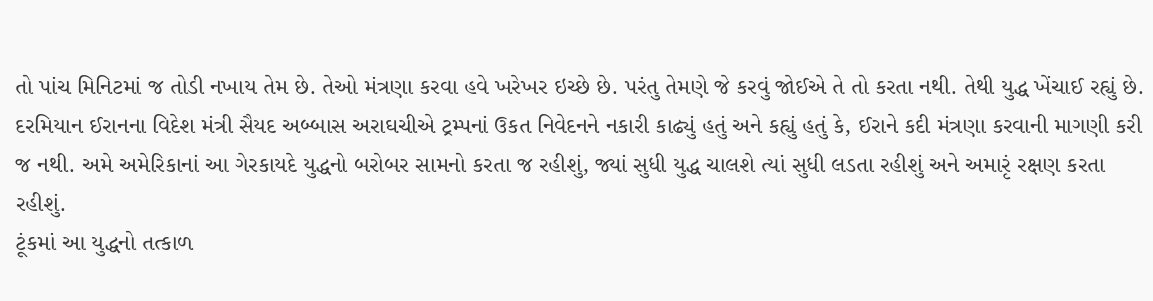તો પાંચ મિનિટમાં જ તોડી નખાય તેમ છે. તેઓ મંત્રણા કરવા હવે ખરેખર ઇચ્છે છે. પરંતુ તેમણે જે કરવું જોઈએ તે તો કરતા નથી. તેથી યુદ્ધ ખેંચાઈ રહ્યું છે.
દરમિયાન ઈરાનના વિદેશ મંત્રી સૈયદ અબ્બાસ અરાઘચીએ ટ્રમ્પનાં ઉકત નિવેદનને નકારી કાઢ્યું હતું અને કહ્યું હતું કે, ઈરાને કદી મંત્રણા કરવાની માગણી કરી જ નથી. અમે અમેરિકાનાં આ ગેરકાયદે યુદ્ધનો બરોબર સામનો કરતા જ રહીશું, જ્યાં સુધી યુદ્ધ ચાલશે ત્યાં સુધી લડતા રહીશું અને અમારૃં રક્ષણ કરતા રહીશું.
ટૂંકમાં આ યુદ્ધનો તત્કાળ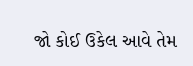જો કોઈ ઉકેલ આવે તેમ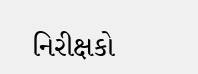નિરીક્ષકો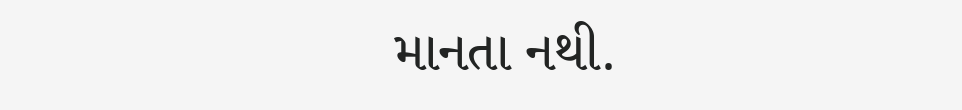માનતા નથી.